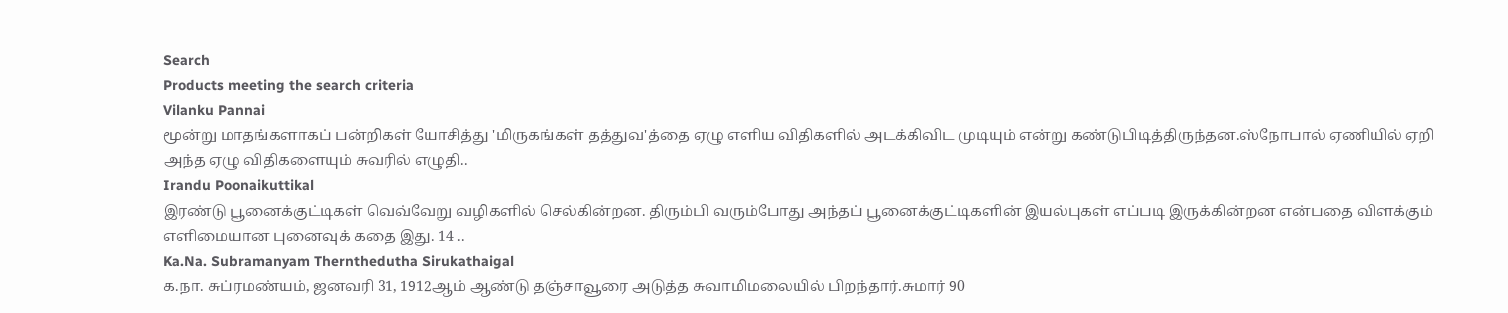Search
Products meeting the search criteria
Vilanku Pannai
மூன்று மாதங்களாகப் பன்றிகள் யோசித்து 'மிருகங்கள் தத்துவ'த்தை ஏழு எளிய விதிகளில் அடக்கிவிட முடியும் என்று கண்டுபிடித்திருந்தன.ஸ்நோபால் ஏணியில் ஏறி அந்த ஏழு விதிகளையும் சுவரில் எழுதி..
Irandu Poonaikuttikal
இரண்டு பூனைக்குட்டிகள் வெவ்வேறு வழிகளில் செல்கின்றன. திரும்பி வரும்போது அந்தப் பூனைக்குட்டிகளின் இயல்புகள் எப்படி இருக்கின்றன என்பதை விளக்கும் எளிமையான புனைவுக் கதை இது. 14 ..
Ka.Na. Subramanyam Thernthedutha Sirukathaigal
க.நா. சுப்ரமண்யம், ஜனவரி 31, 1912ஆம் ஆண்டு தஞ்சாவூரை அடுத்த சுவாமிமலையில் பிறந்தார்.சுமார் 90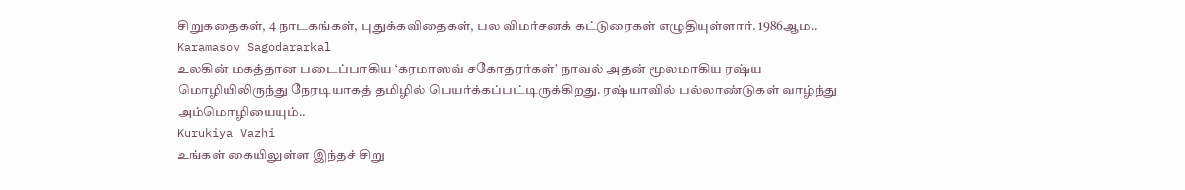சிறுகதைகள், 4 நாடகங்கள், புதுக்கவிதைகள், பல விமர்சனக் கட்டுரைகள் எழுதியுள்ளார். 1986ஆம..
Karamasov Sagodararkal
உலகின் மகத்தான படைப்பாகிய ‘கரமாஸவ் சகோதரர்கள்’ நாவல் அதன் மூலமாகிய ரஷ்ய மொழியிலிருந்து நேரடியாகத் தமிழில் பெயர்க்கப்பட்டிருக்கிறது. ரஷ்யாவில் பல்லாண்டுகள் வாழ்ந்து அம்மொழியையும்..
Kurukiya Vazhi
உங்கள் கையிலுள்ள இந்தச் சிறு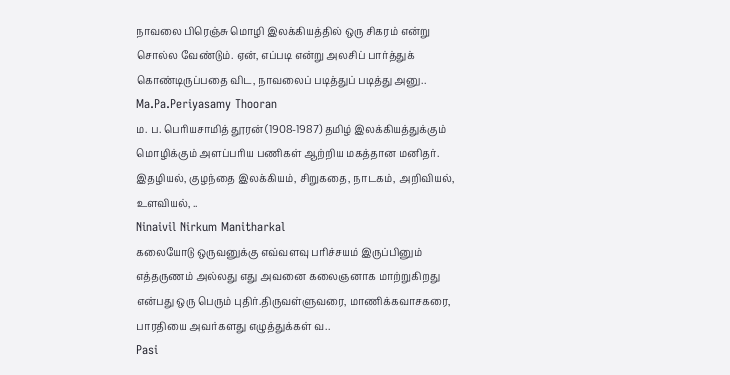நாவலை பிரெஞ்சு மொழி இலக்கியத்தில் ஒரு சிகரம் என்று சொல்ல வேண்டும். ஏன், எப்படி என்று அலசிப் பார்த்துக் கொண்டிருப்பதை விட, நாவலைப் படித்துப் படித்து அனு..
Ma.Pa.Periyasamy Thooran
ம. ப. பெரியசாமித் தூரன் (1908-1987) தமிழ் இலக்கியத்துக்கும் மொழிக்கும் அளப்பரிய பணிகள் ஆற்றிய மகத்தான மனிதர். இதழியல், குழந்தை இலக்கியம், சிறுகதை, நாடகம், அறிவியல், உளவியல், ..
Ninaivil Nirkum Manitharkal
கலையோடு ஒருவனுக்கு எவ்வளவு பரிச்சயம் இருப்பினும் எத்தருணம் அல்லது எது அவனை கலைஞனாக மாற்றுகிறது என்பது ஒரு பெரும் புதிர்.திருவள்ளுவரை, மாணிக்கவாசகரை, பாரதியை அவர்களது எழுத்துக்கள் வ..
Pasi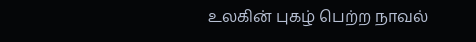உலகின் புகழ் பெற்ற நாவல்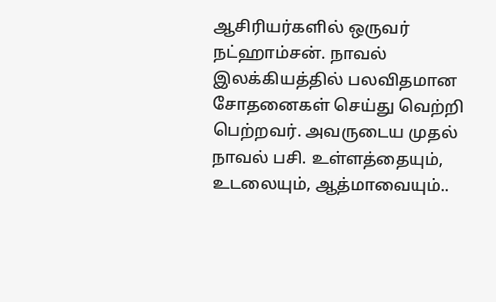ஆசிரியர்களில் ஒருவர் நட்ஹாம்சன். நாவல் இலக்கியத்தில் பலவிதமான சோதனைகள் செய்து வெற்றி பெற்றவர். அவருடைய முதல் நாவல் பசி. உள்ளத்தையும், உடலையும், ஆத்மாவையும்..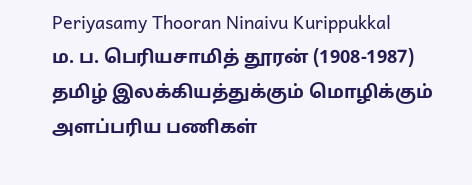Periyasamy Thooran Ninaivu Kurippukkal
ம. ப. பெரியசாமித் தூரன் (1908-1987) தமிழ் இலக்கியத்துக்கும் மொழிக்கும் அளப்பரிய பணிகள்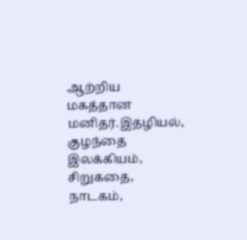ஆற்றிய மகத்தான மனிதர்.இதழியல், குழந்தை இலக்கியம், சிறுகதை, நாடகம்,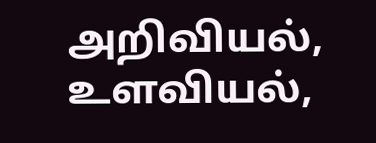அறிவியல், உளவியல்,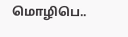மொழிபெ..